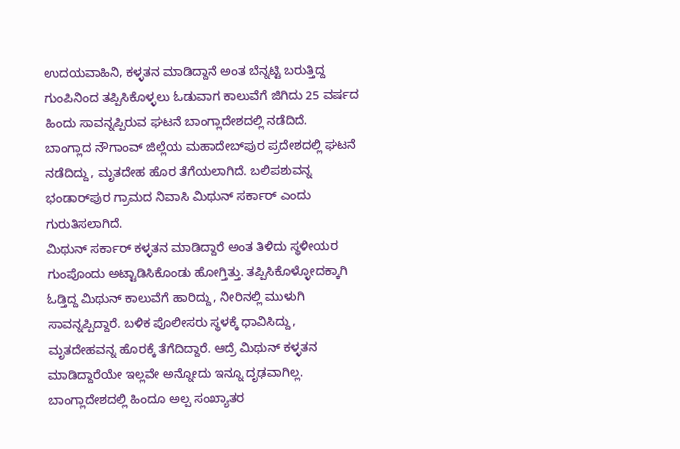ಉದಯವಾಹಿನಿ, ಕಳ್ಳತನ ಮಾಡಿದ್ದಾನೆ ಅಂತ ಬೆನ್ನಟ್ಟಿ ಬರುತ್ತಿದ್ದ ಗುಂಪಿನಿಂದ ತಪ್ಪಿಸಿಕೊಳ್ಳಲು ಓಡುವಾಗ ಕಾಲುವೆಗೆ ಜಿಗಿದು 25 ವರ್ಷದ ಹಿಂದು ಸಾವನ್ನಪ್ಪಿರುವ ಘಟನೆ ಬಾಂಗ್ಲಾದೇಶದಲ್ಲಿ ನಡೆದಿದೆ.
ಬಾಂಗ್ಲಾದ ನೌಗಾಂವ್‌ ಜಿಲ್ಲೆಯ ಮಹಾದೇಬ್‌ಪುರ ಪ್ರದೇಶದಲ್ಲಿ ಘಟನೆ ನಡೆದಿದ್ದು, ಮೃತದೇಹ ಹೊರ ತೆಗೆಯಲಾಗಿದೆ. ಬಲಿಪಶುವನ್ನ ಭಂಡಾರ್‌ಪುರ ಗ್ರಾಮದ ನಿವಾಸಿ ಮಿಥುನ್ ಸರ್ಕಾರ್ ಎಂದು ಗುರುತಿಸಲಾಗಿದೆ.
ಮಿಥುನ್ ಸರ್ಕಾರ್ ಕಳ್ಳತನ ಮಾಡಿದ್ದಾರೆ ಅಂತ ತಿಳಿದು ಸ್ಥಳೀಯರ ಗುಂಪೊಂದು ಅಟ್ಟಾಡಿಸಿಕೊಂಡು ಹೋಗ್ತಿತ್ತು. ತಪ್ಪಿಸಿಕೊಳ್ಳೋದಕ್ಕಾಗಿ ಓಡ್ತಿದ್ದ ಮಿಥುನ್ ಕಾಲುವೆಗೆ ಹಾರಿದ್ದು, ನೀರಿನಲ್ಲಿ ಮುಳುಗಿ ಸಾವನ್ನಪ್ಪಿದ್ದಾರೆ. ಬಳಿಕ ಪೊಲೀಸರು ಸ್ಥಳಕ್ಕೆ ಧಾವಿಸಿದ್ದು, ಮೃತದೇಹವನ್ನ ಹೊರಕ್ಕೆ ತೆಗೆದಿದ್ದಾರೆ. ಆದ್ರೆ ಮಿಥುನ್ ಕಳ್ಳತನ ಮಾಡಿದ್ದಾರೆಯೇ ಇಲ್ಲವೇ ಅನ್ನೋದು ಇನ್ನೂ ದೃಢವಾಗಿಲ್ಲ.
ಬಾಂಗ್ಲಾದೇಶದಲ್ಲಿ ಹಿಂದೂ ಅಲ್ಪ ಸಂಖ್ಯಾತರ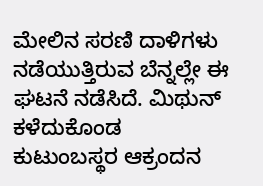ಮೇಲಿನ ಸರಣಿ ದಾಳಿಗಳು ನಡೆಯುತ್ತಿರುವ ಬೆನ್ನಲ್ಲೇ ಈ ಘಟನೆ ನಡೆಸಿದೆ. ಮಿಥುನ್ ಕಳೆದುಕೊಂಡ ಕುಟುಂಬಸ್ಥರ ಆಕ್ರಂದನ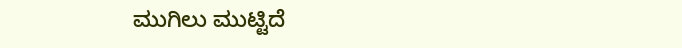ಮುಗಿಲು ಮುಟ್ಟಿದೆ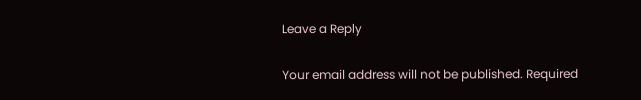Leave a Reply

Your email address will not be published. Required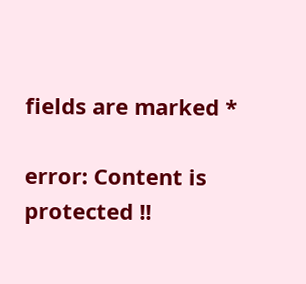fields are marked *

error: Content is protected !!